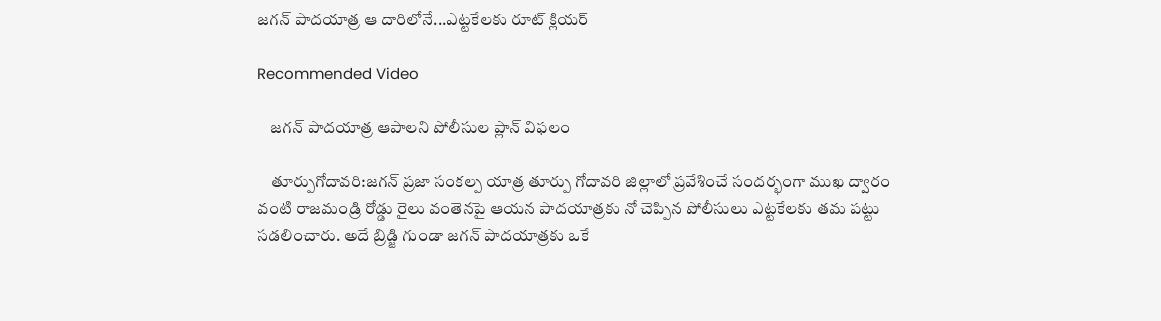జగన్ పాదయాత్ర ఆ దారిలోనే...ఎట్టకేలకు రూట్ క్లియర్

Recommended Video

    జగన్ పాదయాత్ర ఆపాలని పోలీసుల ప్లాన్ విఫలం

    తూర్పుగోదావరి:జగన్ ప్రజా సంకల్ప యాత్ర తూర్పు గోదావరి జిల్లాలో ప్రవేశించే సందర్భంగా ముఖ ద్వారం వంటి రాజమండ్రి రోడ్డు రైలు వంతెనపై ఆయన పాదయాత్రకు నో చెప్పిన పోలీసులు ఎట్టకేలకు తమ పట్టు సడలించారు. అదే బ్రిడ్జి గుండా జగన్ పాదయాత్రకు ఒకే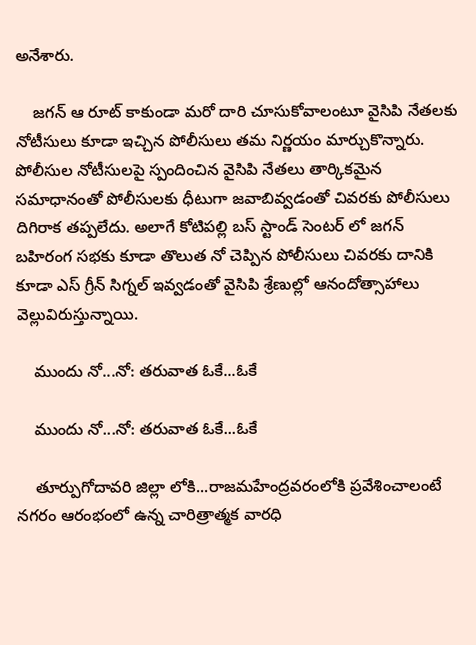అనేశారు.

    జగన్ ఆ రూట్ కాకుండా మరో దారి చూసుకోవాలంటూ వైసిపి నేతలకు నోటీసులు కూడా ఇచ్చిన పోలీసులు తమ నిర్ణయం మార్చుకొన్నారు. పోలీసుల నోటీసులపై స్పందించిన వైసిపి నేతలు తార్కికమైన సమాధానంతో పోలీసులకు ధీటుగా జవాబివ్వడంతో చివరకు పోలీసులు దిగిరాక తప్పలేదు. అలాగే కోటిపల్లి బస్ స్టాండ్ సెంటర్ లో జగన్ బహిరంగ సభకు కూడా తొలుత నో చెప్పిన పోలీసులు చివరకు దానికి కూడా ఎస్ గ్రీన్ సిగ్నల్ ఇవ్వడంతో వైసిపి శ్రేణుల్లో ఆనందోత్సాహాలు వెల్లువిరుస్తున్నాయి.

    ముందు నో...నో: తరువాత ఓకే...ఓకే

    ముందు నో...నో: తరువాత ఓకే...ఓకే

    తూర్పుగోదావరి జిల్లా లోకి...రాజమహేంద్రవరంలోకి ప్రవేశించాలంటే నగరం ఆరంభంలో ఉన్న చారిత్రాత్మక వారధి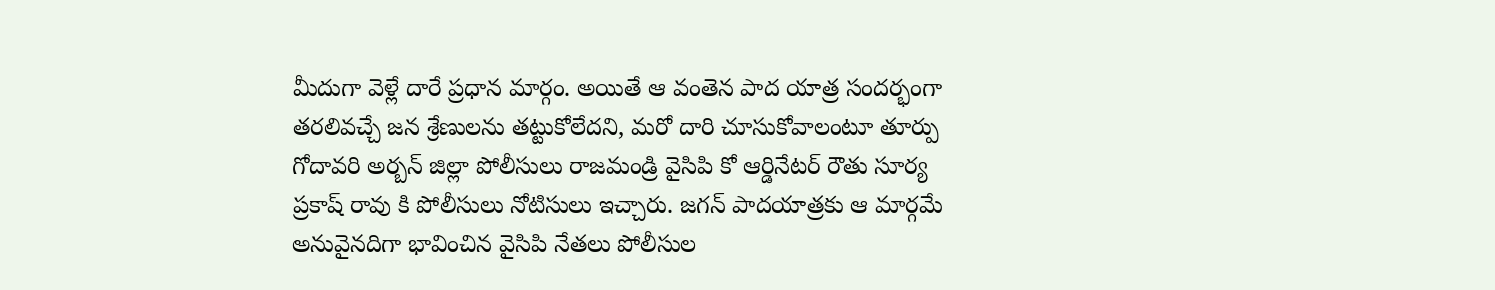మీదుగా వెళ్లే దారే ప్రధాన మార్గం. అయితే ఆ వంతెన పాద యాత్ర సందర్భంగా తరలివచ్చే జన శ్రేణులను తట్టుకోలేదని, మరో దారి చూసుకోవాలంటూ తూర్పు గోదావరి అర్బన్ జిల్లా పోలీసులు రాజమండ్రి వైసిపి కో ఆర్డినేటర్ రౌతు సూర్య ప్రకాష్ రావు కి పోలీసులు నోటిసులు ఇచ్చారు. జగన్ పాదయాత్రకు ఆ మార్గమే అనువైనదిగా భావించిన వైసిపి నేతలు పోలీసుల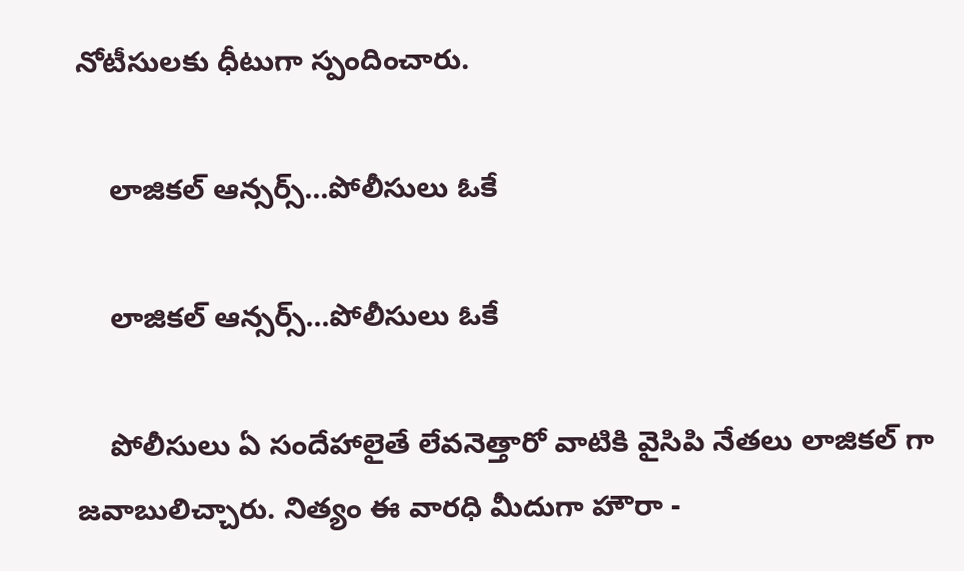నోటీసులకు ధీటుగా స్పందించారు.

    లాజికల్ ఆన్సర్స్...పోలీసులు ఓకే

    లాజికల్ ఆన్సర్స్...పోలీసులు ఓకే

    పోలీసులు ఏ సందేహాలైతే లేవనెత్తారో వాటికి వైసిపి నేతలు లాజికల్ గా జవాబులిచ్చారు. నిత్యం ఈ వారధి మీదుగా హౌరా -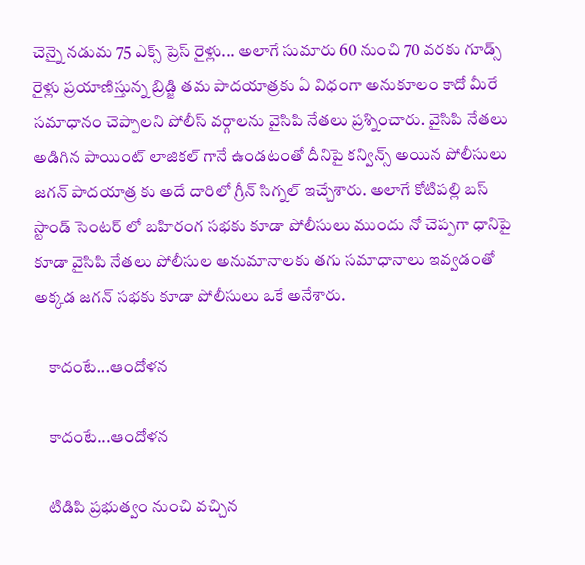చెన్నై నడుమ 75 ఎక్స్ ప్రెస్ రైళ్లు... అలాగే సుమారు 60 నుంచి 70 వరకు గూడ్స్ రైళ్లు ప్రయాణిస్తున్న బ్రిడ్జి తమ పాదయాత్రకు ఏ విధంగా అనుకూలం కాదో మీరే సమాధానం చెప్పాలని పోలీస్ వర్గాలను వైసిపి నేతలు ప్రశ్నించారు. వైసిపి నేతలు అడిగిన పాయింట్ లాజికల్ గానే ఉండటంతో దీనిపై కన్విన్స్ అయిన పోలీసులు జగన్ పాదయాత్ర కు అదే దారిలో గ్రీన్ సిగ్నల్ ఇచ్చేశారు. అలాగే కోటిపల్లి బస్ స్టాండ్ సెంటర్ లో బహిరంగ సభకు కూడా పోలీసులు ముందు నో చెప్పగా ధానిపై కూడా వైసిపి నేతలు పోలీసుల అనుమానాలకు తగు సమాధానాలు ఇవ్వడంతో అక్కడ జగన్ సభకు కూడా పోలీసులు ఒకే అనేశారు.

    కాదంటే...ఆందోళన

    కాదంటే...ఆందోళన

    టిడిపి ప్రభుత్వం నుంచి వచ్చిన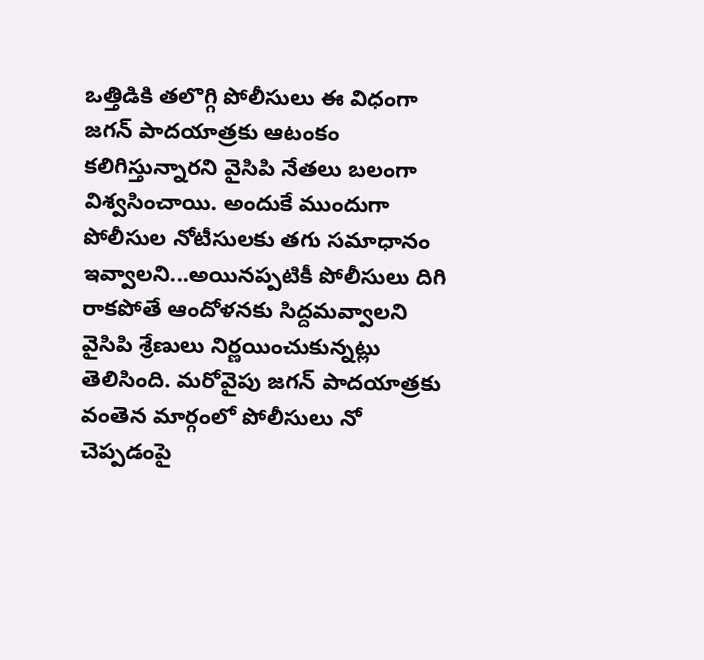ఒత్తిడికి తలొగ్గి పోలీసులు ఈ విధంగా జగన్ పాదయాత్రకు ఆటంకం కలిగిస్తున్నారని వైసిపి నేతలు బలంగా విశ్వసించాయి. అందుకే ముందుగా పోలీసుల నోటీసులకు తగు సమాధానం ఇవ్వాలని...అయినప్పటికీ పోలీసులు దిగి రాకపోతే ఆందోళనకు సిద్దమవ్వాలని వైసిపి శ్రేణులు నిర్ణయించుకున్నట్లు తెలిసింది. మరోవైపు జగన్ పాదయాత్రకు వంతెన మార్గంలో పోలీసులు నో చెప్పడంపై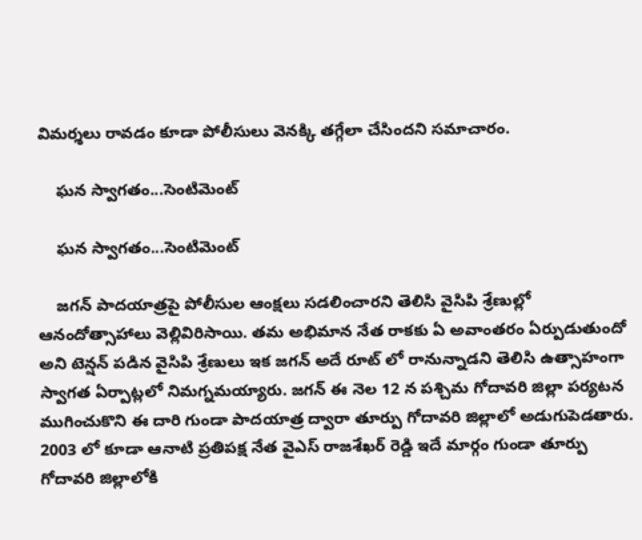విమర్శలు రావడం కూడా పోలీసులు వెనక్కి తగ్గేలా చేసిందని సమాచారం.

    ఘన స్వాగతం...సెంటిమెంట్

    ఘన స్వాగతం...సెంటిమెంట్

    జగన్ పాదయాత్రపై పోలీసుల ఆంక్షలు సడలించారని తెలిసి వైసిపి శ్రేణుల్లో ఆనందోత్సాహాలు వెల్లివిరిసాయి. తమ అభిమాన నేత రాకకు ఏ అవాంతరం ఏర్పుడుతుందో అని టెన్షన్ పడిన వైసిపి శ్రేణులు ఇక జగన్ అదే రూట్ లో రానున్నాడని తెలిసి ఉత్సాహంగా స్వాగత ఏర్పాట్లలో నిమగ్నమయ్యారు. జగన్ ఈ నెల 12 న పశ్చిమ గోదావరి జిల్లా పర్యటన ముగించుకొని ఈ దారి గుండా పాదయాత్ర ద్వారా తూర్పు గోదావరి జిల్లాలో అడుగుపెడతారు. 2003 లో కూడా ఆనాటి ప్రతిపక్ష నేత వైఎస్ రాజశేఖర్ రెడ్డి ఇదే మార్గం గుండా తూర్పు గోదావరి జిల్లాలోకి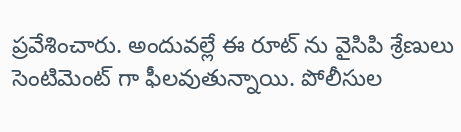ప్రవేశించారు. అందువల్లే ఈ రూట్ ను వైసిపి శ్రేణులు సెంటిమెంట్ గా ఫీలవుతున్నాయి. పోలీసుల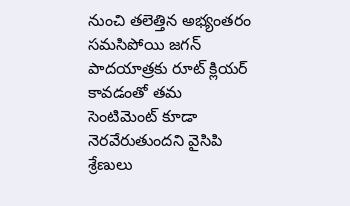నుంచి తలెత్తిన అభ్యంతరం సమసిపోయి జగన్ పాదయాత్రకు రూట్ క్లియర్ కావడంతో తమ సెంటిమెంట్ కూడా నెరవేరుతుందని వైసిపి శ్రేణులు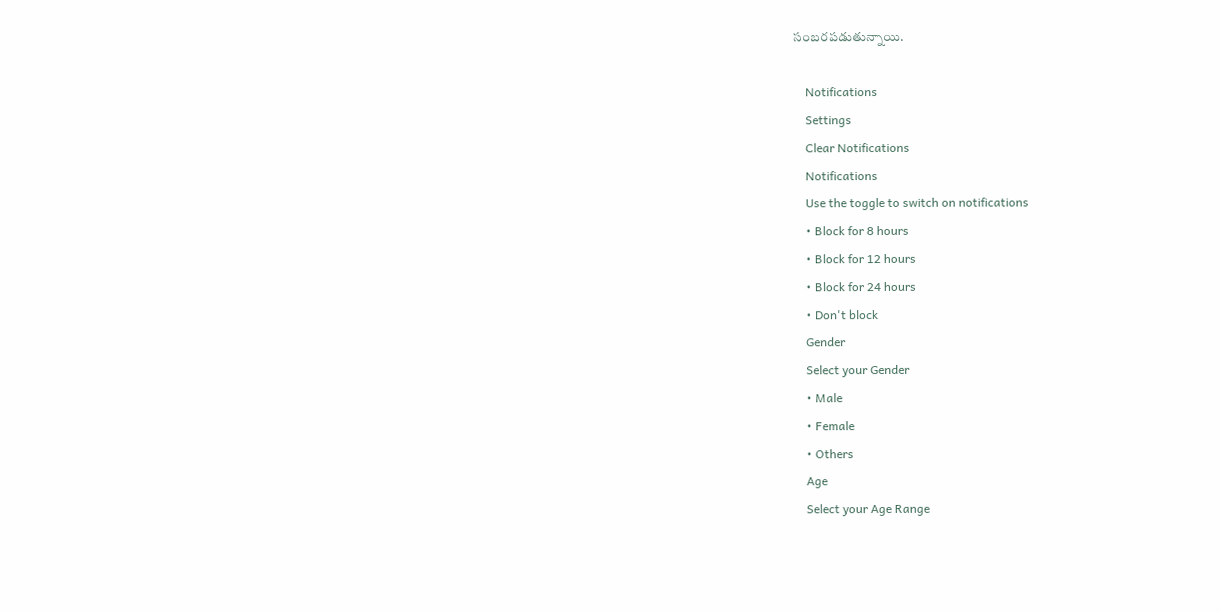సంబరపడుతున్నాయి.

    Notifications
    Settings
    Clear Notifications
    Notifications
    Use the toggle to switch on notifications
    • Block for 8 hours
    • Block for 12 hours
    • Block for 24 hours
    • Don't block
    Gender
    Select your Gender
    • Male
    • Female
    • Others
    Age
    Select your Age Range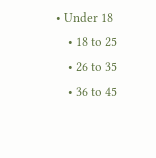• Under 18
    • 18 to 25
    • 26 to 35
    • 36 to 45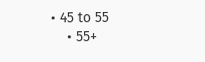• 45 to 55
    • 55+